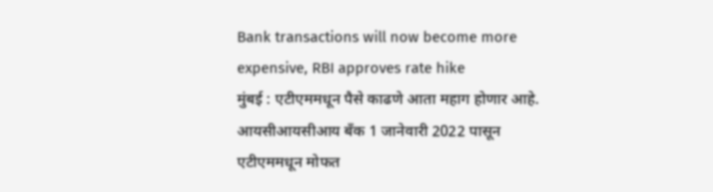Bank transactions will now become more expensive, RBI approves rate hike
मुंबई : एटीएममधून पैसे काढणे आता महाग होणार आहे. आयसीआयसीआय बँक 1 जानेवारी 2022 पासून एटीएममधून मोफत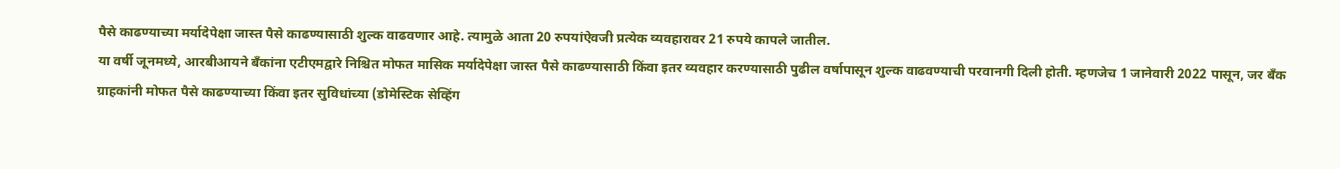पैसे काढण्याच्या मर्यादेपेक्षा जास्त पैसे काढण्यासाठी शुल्क वाढवणार आहे. त्यामुळे आता 20 रुपयांऐवजी प्रत्येक व्यवहारावर 21 रुपये कापले जातील.
या वर्षी जूनमध्ये, आरबीआयने बँकांना एटीएमद्वारे निश्चित मोफत मासिक मर्यादेपेक्षा जास्त पैसे काढण्यासाठी किंवा इतर व्यवहार करण्यासाठी पुढील वर्षापासून शुल्क वाढवण्याची परवानगी दिली होती. म्हणजेच 1 जानेवारी 2022 पासून, जर बँक ग्राहकांनी मोफत पैसे काढण्याच्या किंवा इतर सुविधांच्या (डोमेस्टिक सेव्हिंग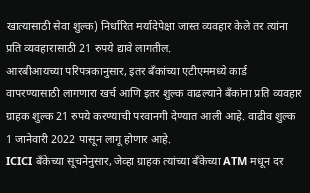खात्यासाठी सेवा शुल्क) निर्धारित मर्यादेपेक्षा जास्त व्यवहार केले तर त्यांना प्रति व्यवहारासाठी 21 रुपये द्यावे लागतील.
आरबीआयच्या परिपत्रकानुसार, इतर बँकांच्या एटीएममध्ये कार्ड वापरण्यासाठी लागणारा खर्च आणि इतर शुल्क वाढल्याने बँकांना प्रति व्यवहार ग्राहक शुल्क 21 रुपये करण्याची परवानगी देण्यात आली आहे. वाढीव शुल्क 1 जानेवारी 2022 पासून लागू होणार आहे.
ICICI बँकेच्या सूचनेनुसार, जेव्हा ग्राहक त्यांच्या बँकेच्या ATM मधून दर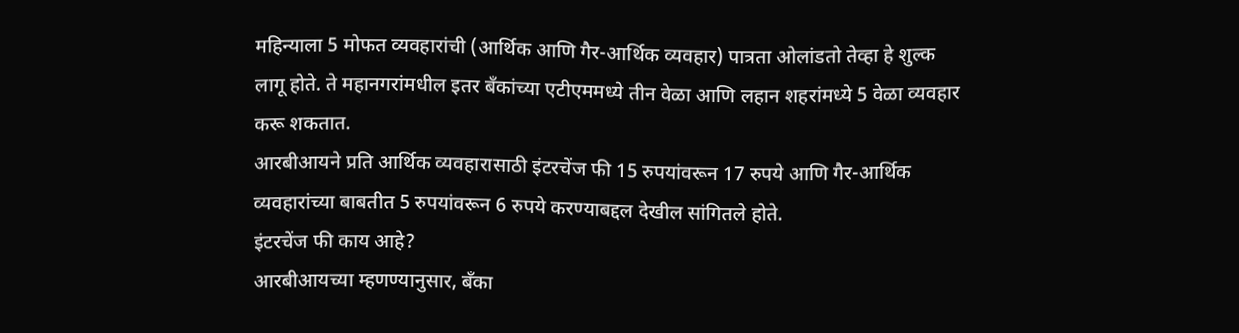महिन्याला 5 मोफत व्यवहारांची (आर्थिक आणि गैर-आर्थिक व्यवहार) पात्रता ओलांडतो तेव्हा हे शुल्क लागू होते. ते महानगरांमधील इतर बँकांच्या एटीएममध्ये तीन वेळा आणि लहान शहरांमध्ये 5 वेळा व्यवहार करू शकतात.
आरबीआयने प्रति आर्थिक व्यवहारासाठी इंटरचेंज फी 15 रुपयांवरून 17 रुपये आणि गैर-आर्थिक व्यवहारांच्या बाबतीत 5 रुपयांवरून 6 रुपये करण्याबद्दल देखील सांगितले होते.
इंटरचेंज फी काय आहे?
आरबीआयच्या म्हणण्यानुसार, बँका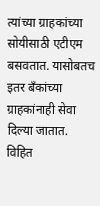त्यांच्या ग्राहकांच्या सोयीसाठी एटीएम बसवतात. यासोबतच इतर बँकांच्या ग्राहकांनाही सेवा दिल्या जातात. विहित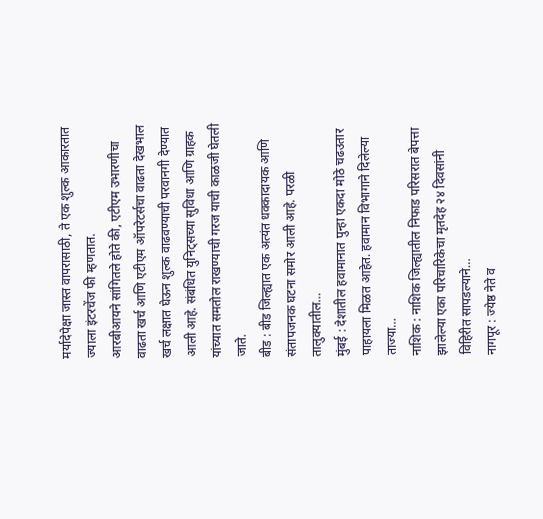मर्यादेपेक्षा जास्त वापरासाठी, ते एक शुल्क आकारतात ज्याला इंटरचेंज फी म्हणतात.
आरबीआयने सांगितले होते की, एटीएम उभारणीचा वाढता खर्च आणि एटीएम ऑपरेटर्सचा वाढता देखभाल खर्च लक्षात घेऊन शुल्क वाढवण्याची परवानगी देण्यात आली आहे. संबंधित युनिट्सच्या सुविधा आणि ग्राहक यांच्यात समतोल राखण्याची गरज याची काळजी घेतली जाते.
बीड : बीड जिल्ह्यात एक अत्यंत धक्कादायक आणि संतापजनक घटना समोर आली आहे. परळी तालुक्यातील…
मुंबई : देशातील हवामानात पुन्हा एकदा मोठे चढउतार पाहायला मिळत आहेत. हवामान विभागाने दिलेल्या ताज्या…
नाशिक : नाशिक जिल्ह्यातील निफाड परिसरात बेपत्ता झालेल्या एका परिचारिकेचा मृतदेह २४ दिवसांनी विहिरीत सापडल्याने…
नागपूर : ज्येष्ठ नेते व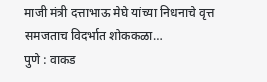माजी मंत्री दत्ताभाऊ मेघे यांच्या निधनाचे वृत्त समजताच विदर्भात शोककळा…
पुणे : वाकड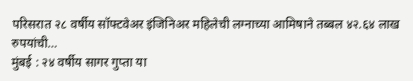परिसरात २८ वर्षीय सॉफ्टवेअर इंजिनिअर महिलेची लग्नाच्या आमिषाने तब्बल ४२.६४ लाख रुपयांची…
मुंबई : २४ वर्षीय सागर गुप्ता या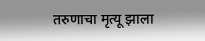तरुणाचा मृत्यू झाला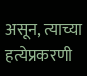असून, त्याच्या हत्येप्रकरणी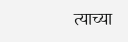त्याच्या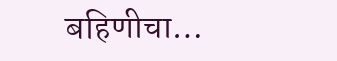बहिणीचा…